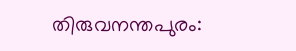തിരുവനന്തപുരം: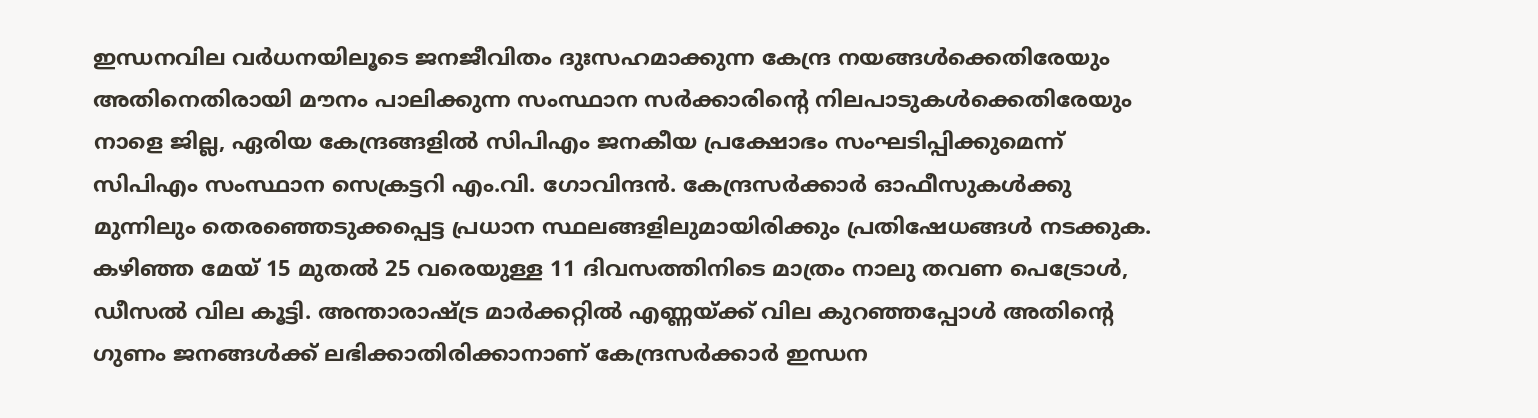ഇന്ധനവില വർധനയിലൂടെ ജനജീവിതം ദുഃസഹമാക്കുന്ന കേന്ദ്ര നയങ്ങൾക്കെതിരേയും അതിനെതിരായി മൗനം പാലിക്കുന്ന സംസ്ഥാന സർക്കാരിന്റെ നിലപാടുകൾക്കെതിരേയും നാളെ ജില്ല, ഏരിയ കേന്ദ്രങ്ങളിൽ സിപിഎം ജനകീയ പ്രക്ഷോഭം സംഘടിപ്പിക്കുമെന്ന് സിപിഎം സംസ്ഥാന സെക്രട്ടറി എം.വി. ഗോവിന്ദൻ. കേന്ദ്രസർക്കാർ ഓഫീസുകൾക്കു മുന്നിലും തെരഞ്ഞെടുക്കപ്പെട്ട പ്രധാന സ്ഥലങ്ങളിലുമായിരിക്കും പ്രതിഷേധങ്ങൾ നടക്കുക.
കഴിഞ്ഞ മേയ് 15 മുതൽ 25 വരെയുള്ള 11 ദിവസത്തിനിടെ മാത്രം നാലു തവണ പെട്രോൾ, ഡീസൽ വില കൂട്ടി. അന്താരാഷ്ട്ര മാർക്കറ്റിൽ എണ്ണയ്ക്ക് വില കുറഞ്ഞപ്പോൾ അതിന്റെ ഗുണം ജനങ്ങൾക്ക് ലഭിക്കാതിരിക്കാനാണ് കേന്ദ്രസർക്കാർ ഇന്ധന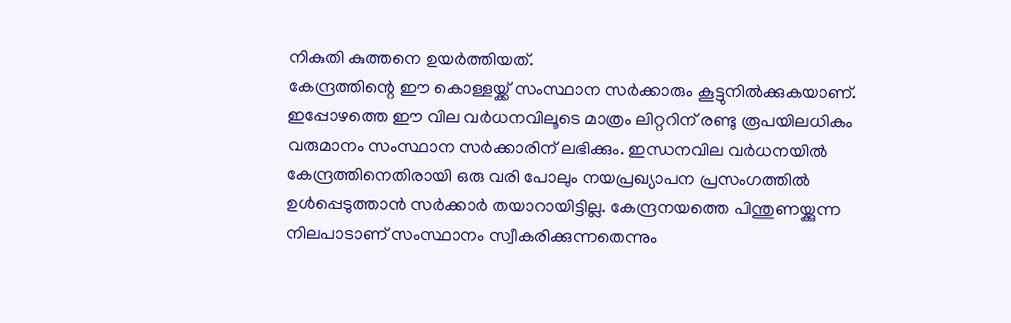നികുതി കുത്തനെ ഉയർത്തിയത്.
കേന്ദ്രത്തിന്റെ ഈ കൊള്ളയ്ക്ക് സംസ്ഥാന സർക്കാരും കൂട്ടുനിൽക്കുകയാണ്. ഇപ്പോഴത്തെ ഈ വില വർധനവിലൂടെ മാത്രം ലിറ്ററിന് രണ്ടു രൂപയിലധികം വരുമാനം സംസ്ഥാന സർക്കാരിന് ലഭിക്കും. ഇന്ധനവില വർധനയിൽ കേന്ദ്രത്തിനെതിരായി ഒരു വരി പോലും നയപ്രഖ്യാപന പ്രസംഗത്തിൽ ഉൾപ്പെടുത്താൻ സർക്കാർ തയാറായിട്ടില്ല. കേന്ദ്രനയത്തെ പിന്തുണയ്ക്കുന്ന നിലപാടാണ് സംസ്ഥാനം സ്വീകരിക്കുന്നതെന്നും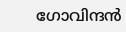ഗോവിന്ദൻ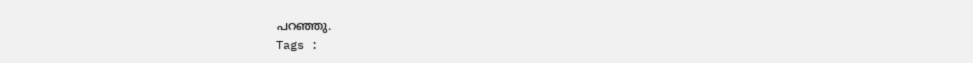പറഞ്ഞു.
Tags :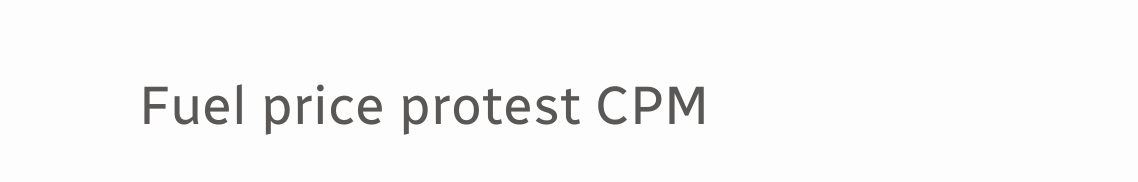Fuel price protest CPM